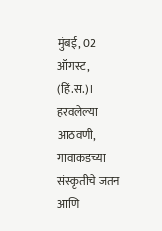मुंबई, 02 ऑगस्ट, (हिं.स.)। हरवलेल्या आठवणी, गावाकडच्या संस्कृतीचे जतन आणि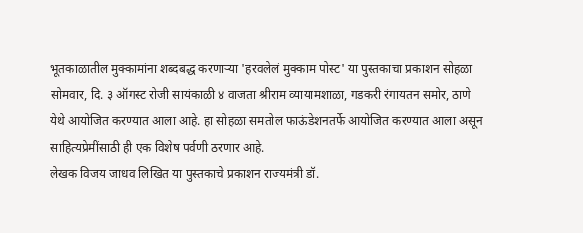भूतकाळातील मुक्कामांना शब्दबद्ध करणाऱ्या 'हरवलेलं मुक्काम पोस्ट' या पुस्तकाचा प्रकाशन सोहळा सोमवार, दि. ३ ऑगस्ट रोजी सायंकाळी ४ वाजता श्रीराम व्यायामशाळा, गडकरी रंगायतन समोर, ठाणे येथे आयोजित करण्यात आला आहे. हा सोहळा समतोल फाऊंडेशनतर्फे आयोजित करण्यात आला असून साहित्यप्रेमींसाठी ही एक विशेष पर्वणी ठरणार आहे.
लेखक विजय जाधव लिखित या पुस्तकाचे प्रकाशन राज्यमंत्री डॉ.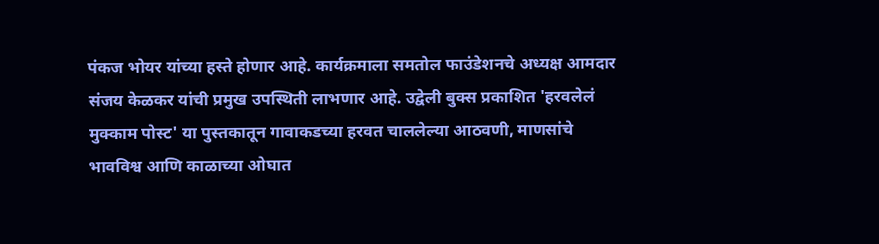पंकज भोयर यांच्या हस्ते होणार आहे. कार्यक्रमाला समतोल फाउंडेशनचे अध्यक्ष आमदार संजय केळकर यांची प्रमुख उपस्थिती लाभणार आहे. उद्वेली बुक्स प्रकाशित 'हरवलेलं मुक्काम पोस्ट' या पुस्तकातून गावाकडच्या हरवत चाललेल्या आठवणी, माणसांचे भावविश्व आणि काळाच्या ओघात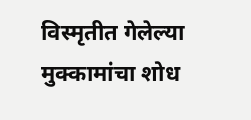विस्मृतीत गेलेल्या मुक्कामांचा शोध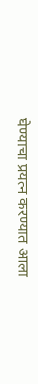घेण्याचा प्रयत्न करण्यात आला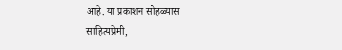आहे. या प्रकाशन सोहळ्यास साहित्यप्रेमी,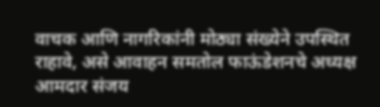वाचक आणि नागरिकांनी मोठ्या संख्येने उपस्थित राहावे, असे आवाहन समतोल फाऊंडेशनचे अध्यक्ष आमदार संजय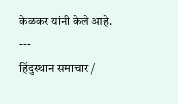केळकर यांनी केले आहे.
---
हिंदुस्थान समाचार /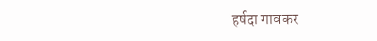हर्षदा गावकर